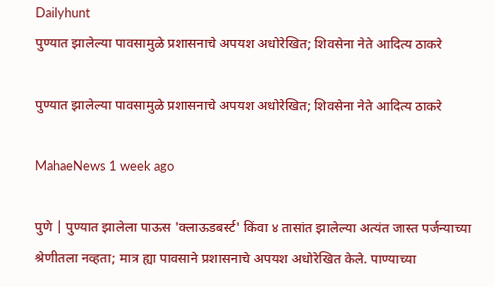Dailyhunt
पुण्यात झालेल्या पावसामुळे प्रशासनाचे अपयश अधोरेखित; शिवसेना नेते आदित्य ठाकरे

पुण्यात झालेल्या पावसामुळे प्रशासनाचे अपयश अधोरेखित; शिवसेना नेते आदित्य ठाकरे

MahaeNews 1 week ago

पुणे | पुण्यात झालेला पाऊस 'क्लाऊडबर्स्ट' किंवा ४ तासांत झालेल्या अत्यंत जास्त पर्जन्याच्या श्रेणीतला नव्हता; मात्र ह्या पावसाने प्रशासनाचे अपयश अधोरेखित केले. पाण्याच्या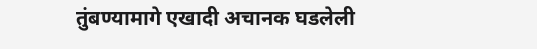तुंबण्यामागे एखादी अचानक घडलेली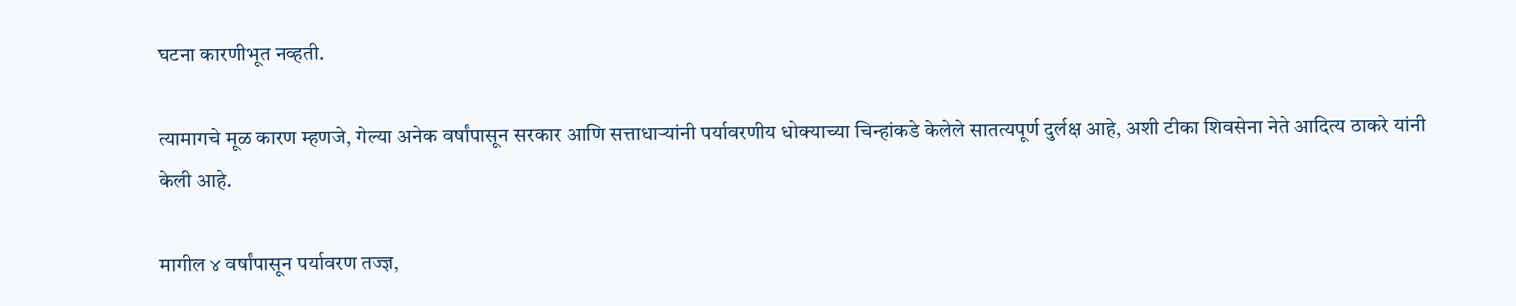घटना कारणीभूत नव्हती.

त्यामागचे मूळ कारण म्हणजे, गेल्या अनेक वर्षांपासून सरकार आणि सत्ताधाऱ्यांनी पर्यावरणीय धोक्याच्या चिन्हांकडे केलेले सातत्यपूर्ण दुर्लक्ष आहे, अशी टीका शिवसेना नेते आदित्य ठाकरे यांनी केली आहे.

मागील ४ वर्षांपासून पर्यावरण तज्ज्ञ,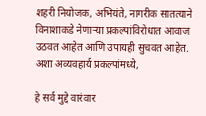शहरी नियोजक, अभियंते, नागरीक सातत्याने विनाशाकडे नेणाऱ्या प्रकल्पांविरोधात आवाज उठवत आहेत आणि उपायही सुचवत आहेत. अशा अव्यवहार्य प्रकल्पांमध्ये,

हे सर्व मुद्दे वारंवार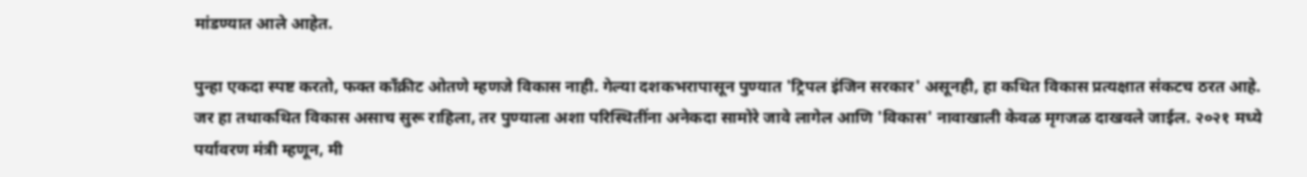मांडण्यात आले आहेत.

पुन्हा एकदा स्पष्ट करतो, फक्त काँक्रीट ओतणे म्हणजे विकास नाही. गेल्या दशकभरापासून पुण्यात 'ट्रिपल इंजिन सरकार' असूनही, हा कथित विकास प्रत्यक्षात संकटच ठरत आहे. जर हा तथाकथित विकास असाच सुरू राहिला, तर पुण्याला अशा परिस्थितींना अनेकदा सामोरे जावे लागेल आणि 'विकास' नावाखाली केवळ मृगजळ दाखवले जाईल. २०२१ मध्ये पर्यावरण मंत्री म्हणून, मी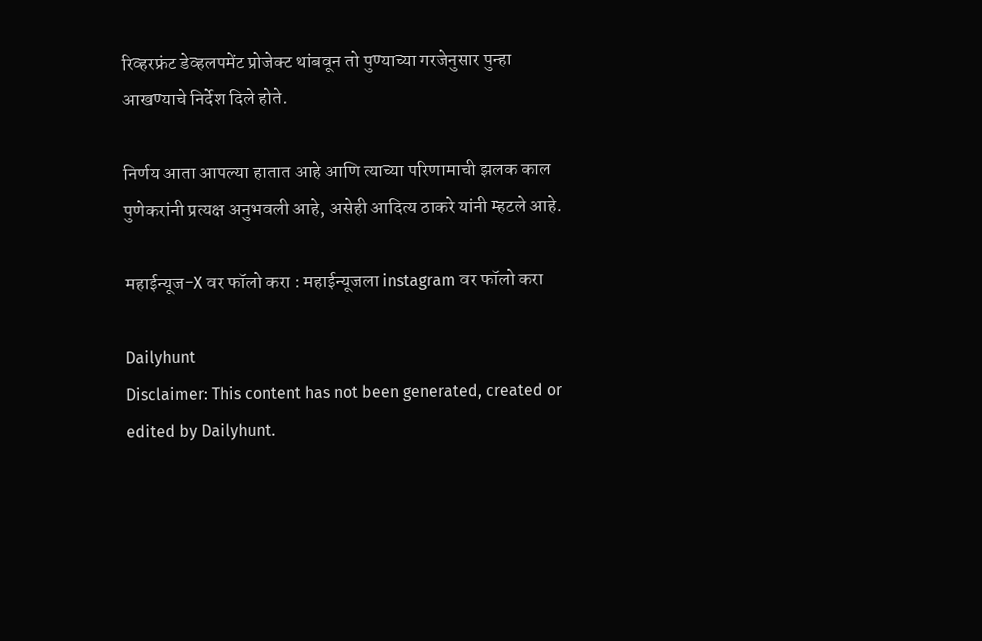रिव्हरफ्रंट डेव्हलपमेंट प्रोजेक्ट थांबवून तो पुण्याच्या गरजेनुसार पुन्हा आखण्याचे निर्देश दिले होते.

निर्णय आता आपल्या हातात आहे आणि त्याच्या परिणामाची झलक काल पुणेकरांनी प्रत्यक्ष अनुभवली आहे, असेही आदित्य ठाकरे यांनी म्हटले आहे.

महाईन्यूज-X वर फॉलो करा : महाईन्यूजला instagram वर फॉलो करा

Dailyhunt
Disclaimer: This content has not been generated, created or edited by Dailyhunt.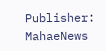Publisher: MahaeNews